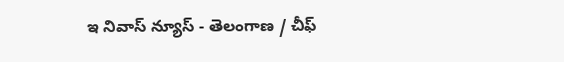ఇ నివాస్ న్యూస్ - తెలంగాణ / చీఫ్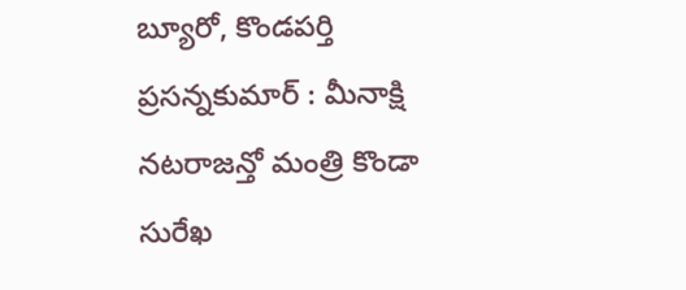బ్యూరో, కొండపర్తి ప్రసన్నకుమార్ : మీనాక్షి నటరాజన్తో మంత్రి కొండా సురేఖ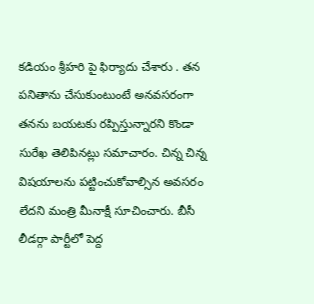కడియం శ్రీహరి పై ఫిర్యాదు చేశారు . తన పనితాను చేసుకుంటుంటే అనవసరంగా తనను బయటకు రప్పిస్తున్నారని కొండా సురేఖ తెలిపినట్లు సమాచారం. చిన్న చిన్న విషయాలను పట్టించుకోవాల్సిన అవసరం లేదని మంత్రి మీనాక్షీ సూచించారు. బీసీ లీడర్గా పార్టీలో పెద్ద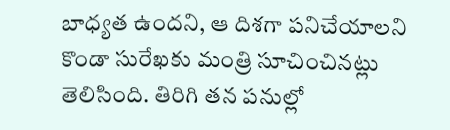బాధ్యత ఉందని, ఆ దిశగా పనిచేయాలని కొండా సురేఖకు మంత్రి సూచించినట్లు తెలిసింది. తిరిగి తన పనుల్లో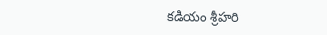కడియం శ్రీహరి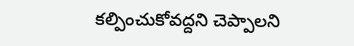కల్పించుకోవద్దని చెప్పాలని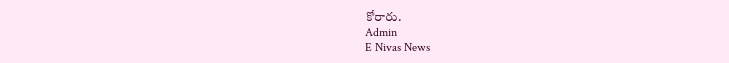కోరారు.
Admin
E Nivas News